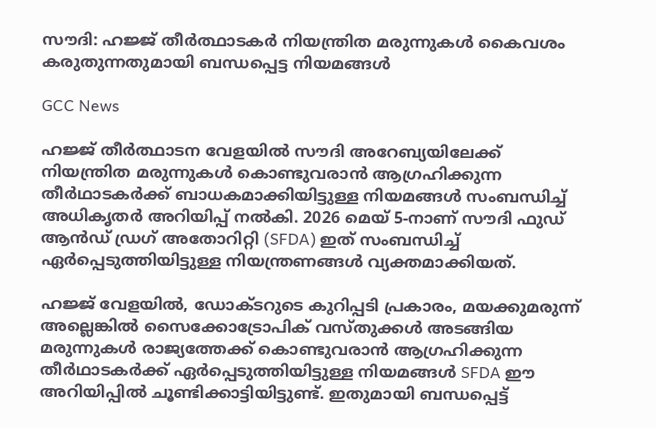സൗദി: ഹജ്ജ് തീർത്ഥാടകർ നിയന്ത്രിത മരുന്നുകൾ കൈവശം കരുതുന്നതുമായി ബന്ധപ്പെട്ട നിയമങ്ങൾ

GCC News

ഹജ്ജ് തീർത്ഥാടന വേളയിൽ സൗദി അറേബ്യയിലേക്ക് നിയന്ത്രിത മരുന്നുകൾ കൊണ്ടുവരാൻ ആഗ്രഹിക്കുന്ന തീർഥാടകർക്ക് ബാധകമാക്കിയിട്ടുള്ള നിയമങ്ങൾ സംബന്ധിച്ച് അധികൃതർ അറിയിപ്പ് നൽകി. 2026 മെയ് 5-നാണ് സൗദി ഫുഡ് ആൻഡ് ഡ്രഗ് അതോറിറ്റി (SFDA) ഇത് സംബന്ധിച്ച് ഏർപ്പെടുത്തിയിട്ടുള്ള നിയന്ത്രണങ്ങൾ വ്യക്തമാക്കിയത്.

ഹജ്ജ് വേളയിൽ, ഡോക്ടറുടെ കുറിപ്പടി പ്രകാരം, മയക്കുമരുന്ന് അല്ലെങ്കിൽ സൈക്കോട്രോപിക് വസ്തുക്കൾ അടങ്ങിയ മരുന്നുകൾ രാജ്യത്തേക്ക് കൊണ്ടുവരാൻ ആഗ്രഹിക്കുന്ന തീർഥാടകർക്ക് ഏർപ്പെടുത്തിയിട്ടുള്ള നിയമങ്ങൾ SFDA ഈ അറിയിപ്പിൽ ചൂണ്ടിക്കാട്ടിയിട്ടുണ്ട്. ഇതുമായി ബന്ധപ്പെട്ട്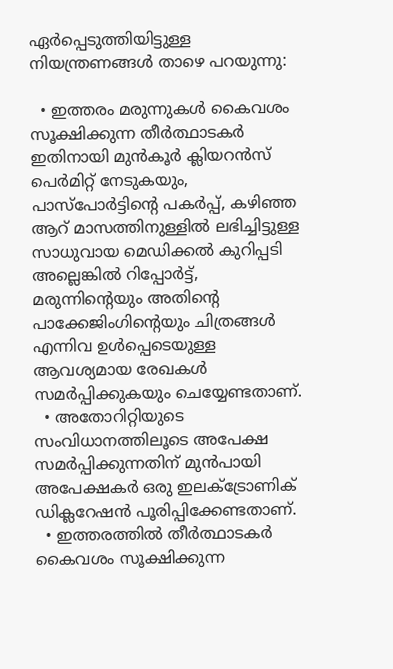ഏർപ്പെടുത്തിയിട്ടുള്ള നിയന്ത്രണങ്ങൾ താഴെ പറയുന്നു:

  • ഇത്തരം മരുന്നുകൾ കൈവശം സൂക്ഷിക്കുന്ന തീർത്ഥാടകർ ഇതിനായി മുൻ‌കൂർ ക്ലിയറൻസ് പെർമിറ്റ് നേടുകയും, പാസ്‌പോർട്ടിന്റെ പകർപ്പ്, കഴിഞ്ഞ ആറ് മാസത്തിനുള്ളിൽ ലഭിച്ചിട്ടുള്ള സാധുവായ മെഡിക്കൽ കുറിപ്പടി അല്ലെങ്കിൽ റിപ്പോർട്ട്, മരുന്നിന്റെയും അതിന്റെ പാക്കേജിംഗിന്റെയും ചിത്രങ്ങൾ എന്നിവ ഉൾപ്പെടെയുള്ള ആവശ്യമായ രേഖകൾ സമർപ്പിക്കുകയും ചെയ്യേണ്ടതാണ്.
  • അതോറിറ്റിയുടെ സംവിധാനത്തിലൂടെ അപേക്ഷ സമർപ്പിക്കുന്നതിന് മുൻപായി അപേക്ഷകർ ഒരു ഇലക്ട്രോണിക് ഡിക്ലറേഷൻ പൂരിപ്പിക്കേണ്ടതാണ്.
  • ഇത്തരത്തിൽ തീർത്ഥാടകർ കൈവശം സൂക്ഷിക്കുന്ന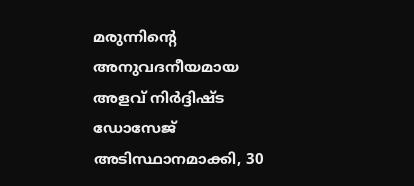മരുന്നിന്റെ അനുവദനീയമായ അളവ് നിർദ്ദിഷ്ട ഡോസേജ് അടിസ്ഥാനമാക്കി, 30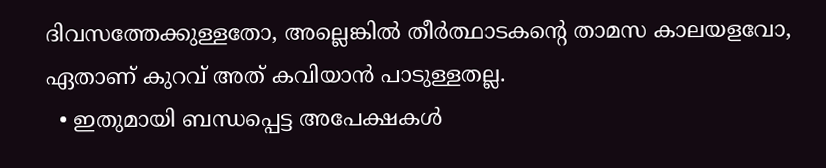ദിവസത്തേക്കുള്ളതോ, അല്ലെങ്കിൽ തീർത്ഥാടകന്റെ താമസ കാലയളവോ, ഏതാണ് കുറവ് അത് കവിയാൻ പാടുള്ളതല്ല.
  • ഇതുമായി ബന്ധപ്പെട്ട അപേക്ഷകൾ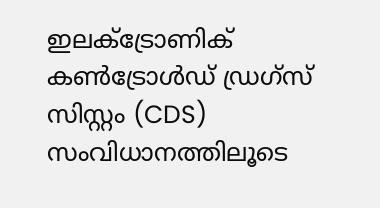ഇലക്ട്രോണിക് കൺട്രോൾഡ് ഡ്രഗ്സ് സിസ്റ്റം (CDS) സംവിധാനത്തിലൂടെ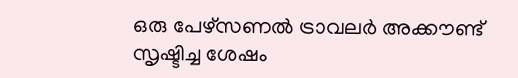ഒരു പേഴ്സണൽ ട്രാവലർ അക്കൗണ്ട് സൃഷ്ടിച്ച ശേഷം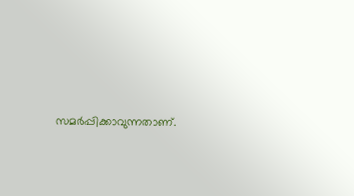സമർപ്പിക്കാവുന്നതാണ്.